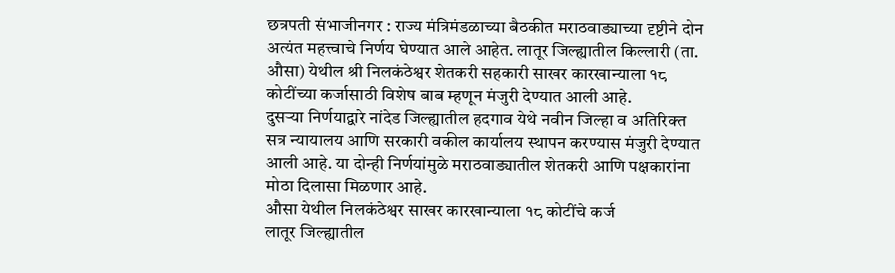छत्रपती संभाजीनगर : राज्य मंत्रिमंडळाच्या बैठकीत मराठवाड्याच्या दृष्टीने दोन अत्यंत महत्त्वाचे निर्णय घेण्यात आले आहेत. लातूर जिल्ह्यातील किल्लारी (ता. औसा) येथील श्री निलकंठेश्वर शेतकरी सहकारी साखर कारखान्याला १८ कोटींच्या कर्जासाठी विशेष बाब म्हणून मंजुरी देण्यात आली आहे.
दुसऱ्या निर्णयाद्वारे नांदेड जिल्ह्यातील हदगाव येथे नवीन जिल्हा व अतिरिक्त सत्र न्यायालय आणि सरकारी वकील कार्यालय स्थापन करण्यास मंजुरी देण्यात आली आहे. या दोन्ही निर्णयांमुळे मराठवाड्यातील शेतकरी आणि पक्षकारांना मोठा दिलासा मिळणार आहे.
औसा येथील निलकंठेश्वर साखर कारखान्याला १८ कोटींचे कर्ज
लातूर जिल्ह्यातील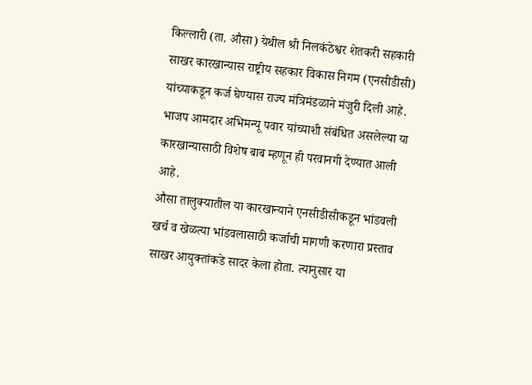किल्लारी (ता. औसा) येथील श्री निलकंठेश्वर शेतकरी सहकारी साखर कारखान्यास राष्ट्रीय सहकार विकास निगम (एनसीडीसी) यांच्याकडून कर्ज घेण्यास राज्य मंत्रिमंडळाने मंजुरी दिली आहे. भाजप आमदार अभिमन्यू पवार यांच्याशी संबंधित असलेल्या या कारखान्यासाठी विशेष बाब म्हणून ही परवानगी देण्यात आली आहे.
औसा तालुक्यातील या कारखान्याने एनसीडीसीकडून भांडवली खर्च व खेळत्या भांडवलासाठी कर्जाची मागणी करणारा प्रस्ताव साखर आयुक्तांकडे सादर केला होता. त्यानुसार या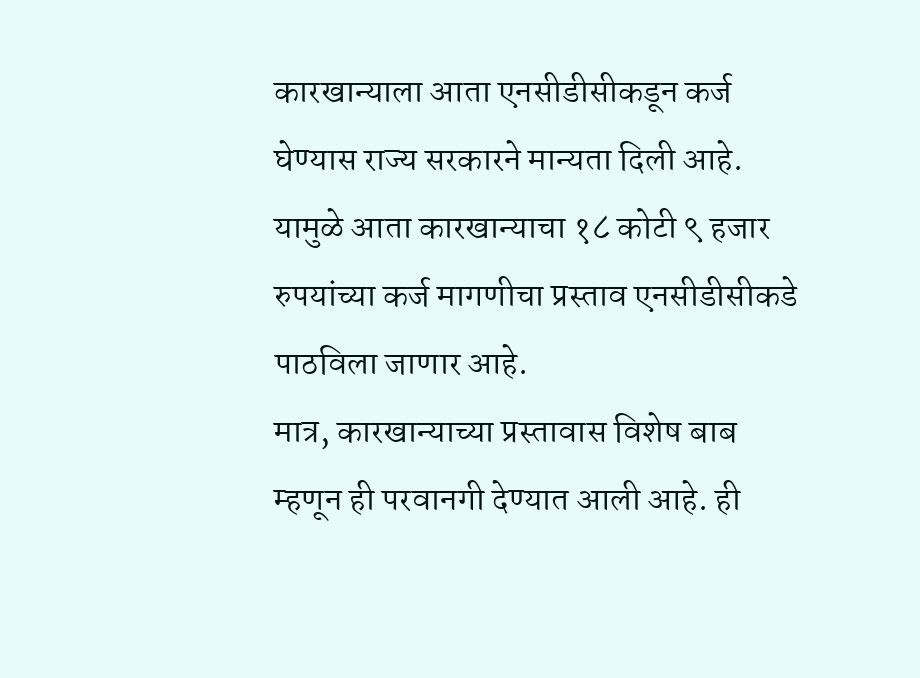कारखान्याला आता एनसीडीसीकडून कर्ज घेण्यास राज्य सरकारने मान्यता दिली आहे. यामुळे आता कारखान्याचा १८ कोटी ९ हजार रुपयांच्या कर्ज मागणीचा प्रस्ताव एनसीडीसीकडे पाठविला जाणार आहे.
मात्र, कारखान्याच्या प्रस्तावास विशेष बाब म्हणून ही परवानगी देण्यात आली आहे. ही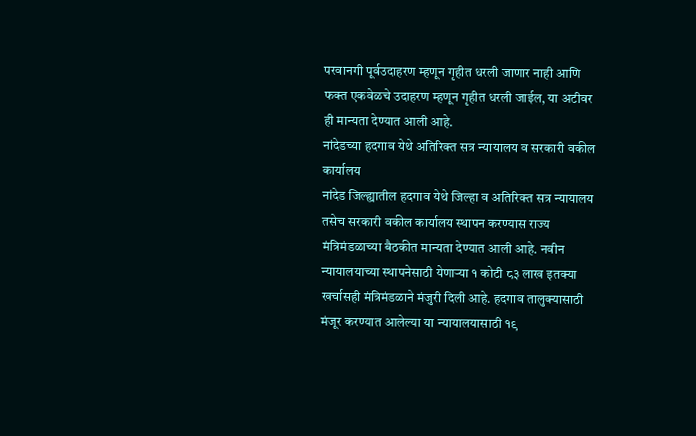परवानगी पूर्वउदाहरण म्हणून गृहीत धरली जाणार नाही आणि फक्त एकवेळचे उदाहरण म्हणून गृहीत धरली जाईल, या अटीवर ही मान्यता देण्यात आली आहे.
नांदेडच्या हदगाव येथे अतिरिक्त सत्र न्यायालय व सरकारी वकील कार्यालय
नांदेड जिल्ह्यातील हदगाव येथे जिल्हा व अतिरिक्त सत्र न्यायालय तसेच सरकारी वकील कार्यालय स्थापन करण्यास राज्य मंत्रिमंडळाच्या बैठकीत मान्यता देण्यात आली आहे. नवीन न्यायालयाच्या स्थापनेसाठी येणाऱ्या १ कोटी ८३ लाख इतक्या खर्चासही मंत्रिमंडळाने मंजुरी दिली आहे. हदगाव तालुक्यासाठी मंजूर करण्यात आलेल्या या न्यायालयासाठी १९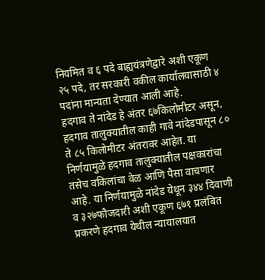नियमित व ६ पदे बाह्ययंत्रणेद्वारे अशी एकूण २५ पदे, तर सरकारी वकील कार्यालयासाठी ४ पदांना मान्यता देण्यात आली आहे.
हदगाव ते नांदेड हे अंतर ६७किलोमीटर असून, हदगाव तालुक्यातील काही गावे नांदेडपासून ८० ते ८५ किलोमीटर अंतरावर आहेत. या निर्णयामुळे हदगाव तालुक्यातील पक्षकारांचा तसेच वकिलांचा वेळ आणि पैसा वाचणार आहे. या निर्णयामुळे नांदेड येथून ३४४ दिवाणी व ३२७फौजदारी अशी एकूण ६७१ प्रलंबित प्रकरणे हदगाव येथील न्यायालयात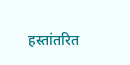हस्तांतरित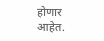होणार आहेत.